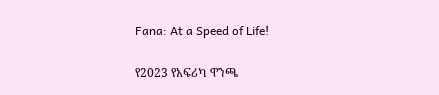Fana: At a Speed of Life!

የ2023 የአፍሪካ ዋንጫ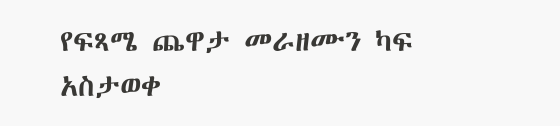የፍጻሜ ጨዋታ መራዘሙን ካፍ አስታወቀ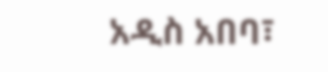አዲስ አበባ፣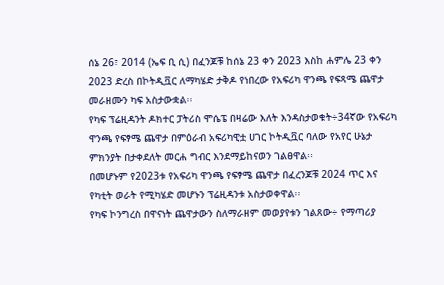ሰኔ 26፣ 2014 (ኤፍ ቢ ሲ) በፈንጆቹ ከሰኔ 23 ቀን 2023 እስከ ሐምሌ 23 ቀን 2023 ድረስ በኮትዲቯር ለማካሄድ ታቅዶ የነበረው የአፍሪካ ዋንጫ የፍጻሜ ጨዋታ መራዘሙን ካፍ አስታውቋል፡፡
የካፍ ፕሬዚዳንት ዶክተር ፓትሪስ ሞሴፔ በዛሬው እለት እንዳስታወቁት÷34ኛው የአፍሪካ ዋንጫ የፍፃሜ ጨዋታ በምዕራብ አፍሪካዊቷ ሀገር ኮትዲቯር ባለው የአየር ሁኔታ ምክንያት በታቀደለት መርሐ ግብር እንደማይከናወን ገልፀዋል፡፡
በመሆኑም የ2023ቱ የአፍሪካ ዋንጫ የፍፃሜ ጨዋታ በፈረንጆቹ 2024 ጥር እና የካቲት ወራት የሚካሄድ መሆኑን ፕሬዚዳንቱ አስታወቀዋል፡፡
የካፍ ኮንግረስ በዋናነት ጨዋታውን ስለማራዘም መወያየቱን ገልጸው÷ የማጣሪያ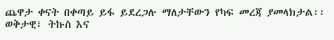ጨዋታ ቀናት በቀጣይ ይፋ ይደረጋሉ ማለታቸውን የካፍ መረጃ ያመላክታል፡፡
ወቅታዊ፣ ትኩስ እና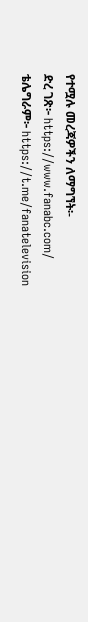የተሟሉ መረጃዎችን ለማግኘት፡-
ድረ ገጽ፦ https://www.fanabc.com/
ቴሌግራም፦ https://t.me/fanatelevision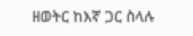ዘወትር ከእኛ ጋር ስላሉ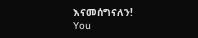እናመሰግናለን!
You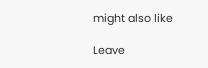might also like

Leave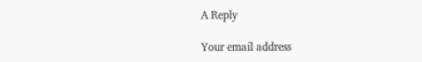A Reply

Your email address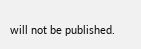will not be published.